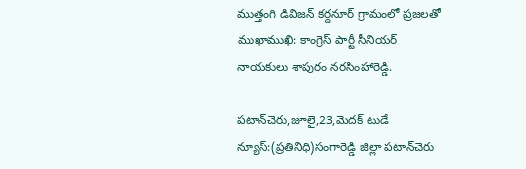ముత్తంగి డివిజన్ కర్దనూర్ గ్రామంలో ప్రజలతో ముఖాముఖి: కాంగ్రెస్ పార్టీ సీనియర్ నాయకులు శాపురం నరసింహారెడ్డి.

పటాన్‌చెరు,జూలై,23,మెదక్ టుడే న్యూస్:(ప్రతినిధి)సంగారెడ్డి జిల్లా పటాన్‌చెరు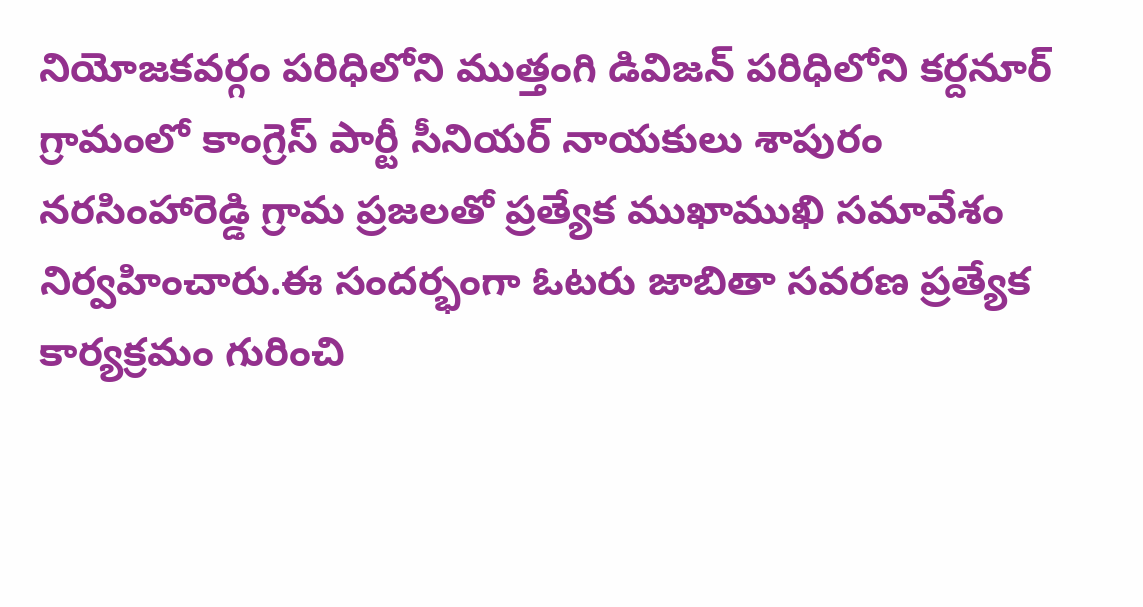నియోజకవర్గం పరిధిలోని ముత్తంగి డివిజన్ పరిధిలోని కర్దనూర్ గ్రామంలో కాంగ్రెస్ పార్టీ సీనియర్ నాయకులు శాపురం నరసింహారెడ్డి గ్రామ ప్రజలతో ప్రత్యేక ముఖాముఖి సమావేశం నిర్వహించారు.ఈ సందర్భంగా ఓటరు జాబితా సవరణ ప్రత్యేక కార్యక్రమం గురించి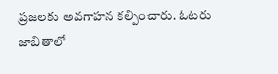ప్రజలకు అవగాహన కల్పించారు. ఓటరు జాబితాలో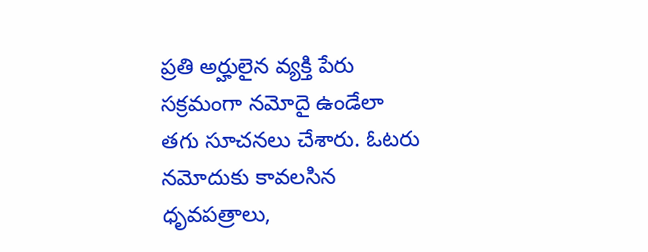ప్రతి అర్హులైన వ్యక్తి పేరు సక్రమంగా నమోదై ఉండేలా తగు సూచనలు చేశారు. ఓటరు నమోదుకు కావలసిన ధృవపత్రాలు,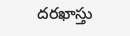దరఖాస్తు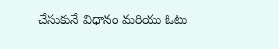చేసుకునే విధానం మరియు ఓటు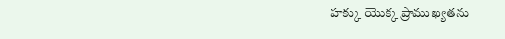హక్కు యొక్క ప్రాముఖ్యతను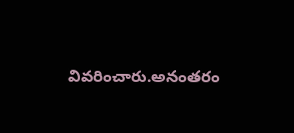వివరించారు.అనంతరం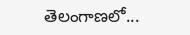తెలంగాణలో...